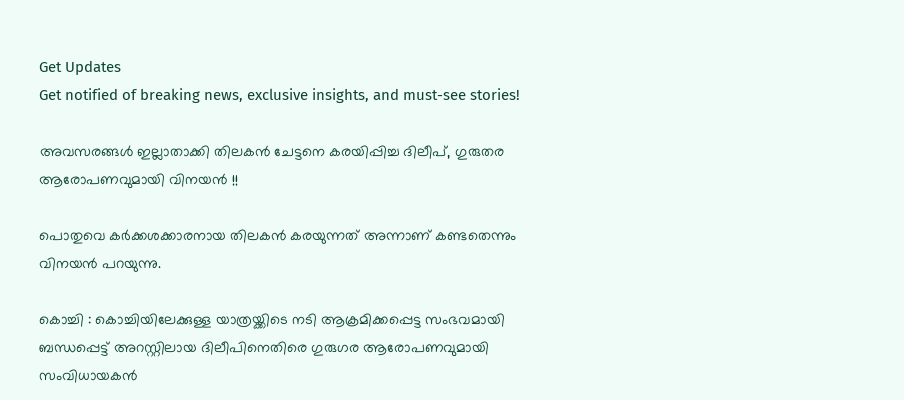Get Updates
Get notified of breaking news, exclusive insights, and must-see stories!

അവസരങ്ങള്‍ ഇല്ലാതാക്കി തിലകന്‍ ചേട്ടനെ കരയിപ്പിച്ച ദിലീപ്, ഗുരുതര ആരോപണവുമായി വിനയന്‍ !!

പൊതുവെ കര്‍ക്കശക്കാരനായ തിലകന്‍ കരയുന്നത് അന്നാണ് കണ്ടതെന്നും വിനയന്‍ പറയുന്നു.

കൊച്ചി : കൊച്ചിയിലേക്കുള്ള യാത്രയ്ക്കിടെ നടി ആക്രമിക്കപ്പെട്ട സംഭവമായി ബന്ധപ്പെട്ട് അറസ്റ്റിലായ ദിലീപിനെതിരെ ഗുരുഗര ആരോപണവുമായി സംവിധായകന്‍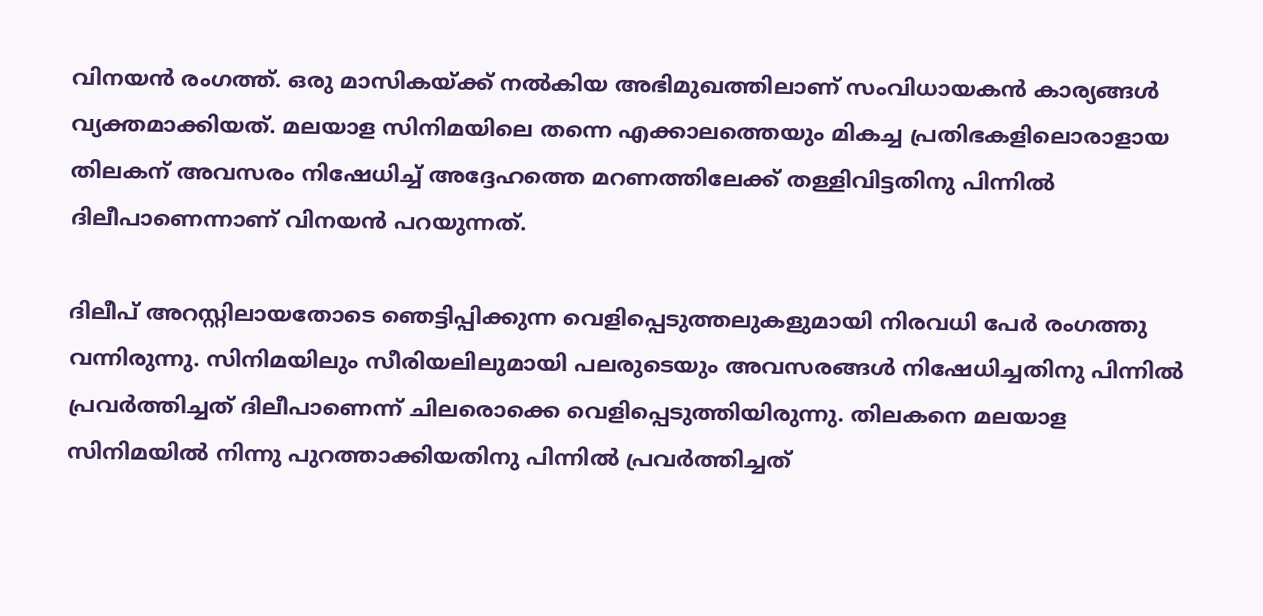വിനയന്‍ രംഗത്ത്. ഒരു മാസികയ്ക്ക് നല്‍കിയ അഭിമുഖത്തിലാണ് സംവിധായകന്‍ കാര്യങ്ങള്‍ വ്യക്തമാക്കിയത്. മലയാള സിനിമയിലെ തന്നെ എക്കാലത്തെയും മികച്ച പ്രതിഭകളിലൊരാളായ തിലകന് അവസരം നിഷേധിച്ച് അദ്ദേഹത്തെ മറണത്തിലേക്ക് തള്ളിവിട്ടതിനു പിന്നില്‍ ദിലീപാണെന്നാണ് വിനയന്‍ പറയുന്നത്.

ദിലീപ് അറസ്റ്റിലായതോടെ ഞെട്ടിപ്പിക്കുന്ന വെളിപ്പെടുത്തലുകളുമായി നിരവധി പേര്‍ രംഗത്തു വന്നിരുന്നു. സിനിമയിലും സീരിയലിലുമായി പലരുടെയും അവസരങ്ങള്‍ നിഷേധിച്ചതിനു പിന്നില്‍ പ്രവര്‍ത്തിച്ചത് ദിലീപാണെന്ന് ചിലരൊക്കെ വെളിപ്പെടുത്തിയിരുന്നു. തിലകനെ മലയാള സിനിമയില്‍ നിന്നു പുറത്താക്കിയതിനു പിന്നില്‍ പ്രവര്‍ത്തിച്ചത്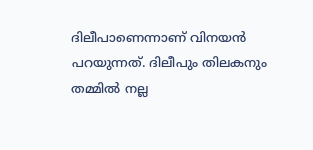ദിലീപാണെന്നാണ് വിനയന്‍ പറയുന്നത്. ദിലീപും തിലകനും തമ്മില്‍ നല്ല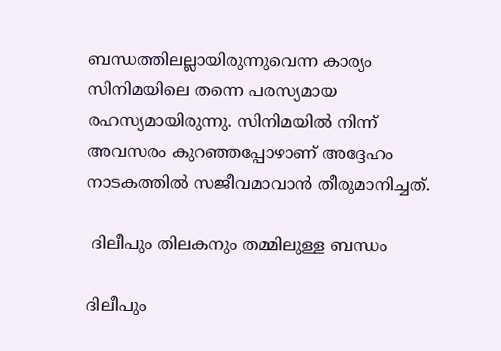ബന്ധത്തിലല്ലായിരുന്നുവെന്ന കാര്യം സിനിമയിലെ തന്നെ പരസ്യമായ രഹസ്യമായിരുന്നു. സിനിമയില്‍ നിന്ന് അവസരം കുറഞ്ഞപ്പോഴാണ് അദ്ദേഹം നാടകത്തില്‍ സജീവമാവാന്‍ തീരുമാനിച്ചത്.

 ദിലീപും തിലകനും തമ്മിലുള്ള ബന്ധം

ദിലീപും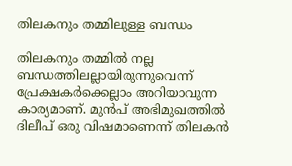തിലകനും തമ്മിലുള്ള ബന്ധം

തിലകനും തമ്മില്‍ നല്ല ബന്ധത്തിലല്ലായിരുന്നുവെന്ന് പ്രേക്ഷകര്‍ക്കെല്ലാം അറിയാവുന്ന കാര്യമാണ്. മുന്‍പ് അഭിമുഖത്തില്‍ ദിലീപ് ഒരു വിഷമാണെന്ന് തിലകന്‍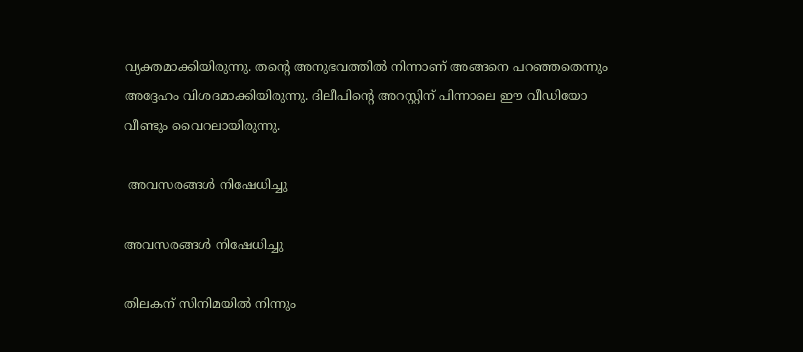വ്യക്തമാക്കിയിരുന്നു. തന്റെ അനുഭവത്തില്‍ നിന്നാണ് അങ്ങനെ പറഞ്ഞതെന്നും അദ്ദേഹം വിശദമാക്കിയിരുന്നു. ദിലീപിന്റെ അറസ്റ്റിന് പിന്നാലെ ഈ വീഡിയോ വീണ്ടും വൈറലായിരുന്നു.

 അവസരങ്ങള്‍ നിഷേധിച്ചു

അവസരങ്ങള്‍ നിഷേധിച്ചു

തിലകന് സിനിമയില്‍ നിന്നും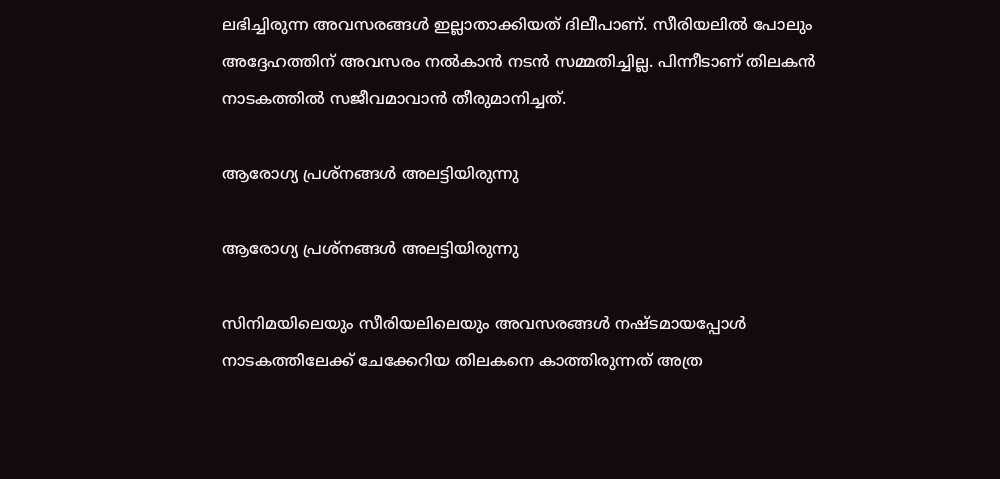ലഭിച്ചിരുന്ന അവസരങ്ങള്‍ ഇല്ലാതാക്കിയത് ദിലീപാണ്. സീരിയലില്‍ പോലും അദ്ദേഹത്തിന് അവസരം നല്‍കാന്‍ നടന്‍ സമ്മതിച്ചില്ല. പിന്നീടാണ് തിലകന്‍ നാടകത്തില്‍ സജീവമാവാന്‍ തീരുമാനിച്ചത്.

ആരോഗ്യ പ്രശ്‌നങ്ങള്‍ അലട്ടിയിരുന്നു

ആരോഗ്യ പ്രശ്‌നങ്ങള്‍ അലട്ടിയിരുന്നു

സിനിമയിലെയും സീരിയലിലെയും അവസരങ്ങള്‍ നഷ്ടമായപ്പോള്‍ നാടകത്തിലേക്ക് ചേക്കേറിയ തിലകനെ കാത്തിരുന്നത് അത്ര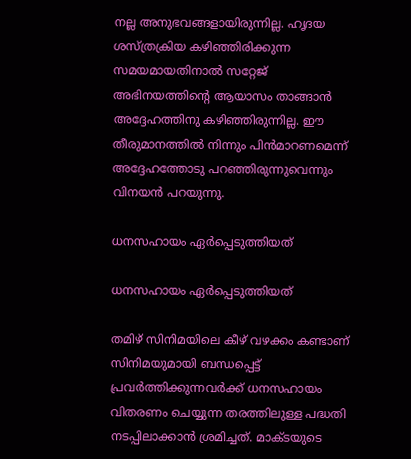നല്ല അനുഭവങ്ങളായിരുന്നില്ല. ഹൃദയ ശസ്ത്രക്രിയ കഴിഞ്ഞിരിക്കുന്ന സമയമായതിനാല്‍ സറ്റേജ് അഭിനയത്തിന്റെ ആയാസം താങ്ങാന്‍ അദ്ദേഹത്തിനു കഴിഞ്ഞിരുന്നില്ല. ഈ തീരുമാനത്തില്‍ നിന്നും പിന്‍മാറണമെന്ന് അദ്ദേഹത്തോടു പറഞ്ഞിരുന്നുവെന്നും വിനയന്‍ പറയുന്നു.

ധനസഹായം ഏര്‍പ്പെടുത്തിയത്

ധനസഹായം ഏര്‍പ്പെടുത്തിയത്

തമിഴ് സിനിമയിലെ കീഴ് വഴക്കം കണ്ടാണ് സിനിമയുമായി ബന്ധപ്പെട്ട് പ്രവര്‍ത്തിക്കുന്നവര്‍ക്ക് ധനസഹായം വിതരണം ചെയ്യുന്ന തരത്തിലുള്ള പദ്ധതി നടപ്പിലാക്കാന്‍ ശ്രമിച്ചത്. മാക്ടയുടെ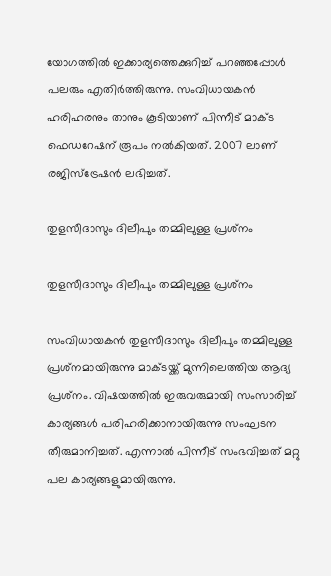യോഗത്തില്‍ ഇക്കാര്യത്തെക്കുറിച്ച് പറഞ്ഞപ്പോള്‍ പലരും എതിര്‍ത്തിരുന്നു. സംവിധായകന്‍ ഹരിഹരനും താനും കൂടിയാണ് പിന്നീട് മാക്ട ഫെഡറേഷന് രൂപം നല്‍കിയത്. 2007 ലാണ് രജിസ്‌ട്രേഷന്‍ ലഭിച്ചത്.

തുളസീദാസും ദിലീപും തമ്മിലുള്ള പ്രശ്‌നം

തുളസീദാസും ദിലീപും തമ്മിലുള്ള പ്രശ്‌നം

സംവിധായകന്‍ തുളസീദാസും ദിലീപും തമ്മിലുള്ള പ്രശ്‌നമായിരുന്നു മാക്ടയ്ക്ക് മുന്നിലെത്തിയ ആദ്യ പ്രശ്‌നം. വിഷയത്തില്‍ ഇരുവരുമായി സംസാരിച്ച് കാര്യങ്ങള്‍ പരിഹരിക്കാനായിരുന്നു സംഘടന തീരുമാനിച്ചത്. എന്നാല്‍ പിന്നീട് സംഭവിച്ചത് മറ്റു പല കാര്യങ്ങളുമായിരുന്നു.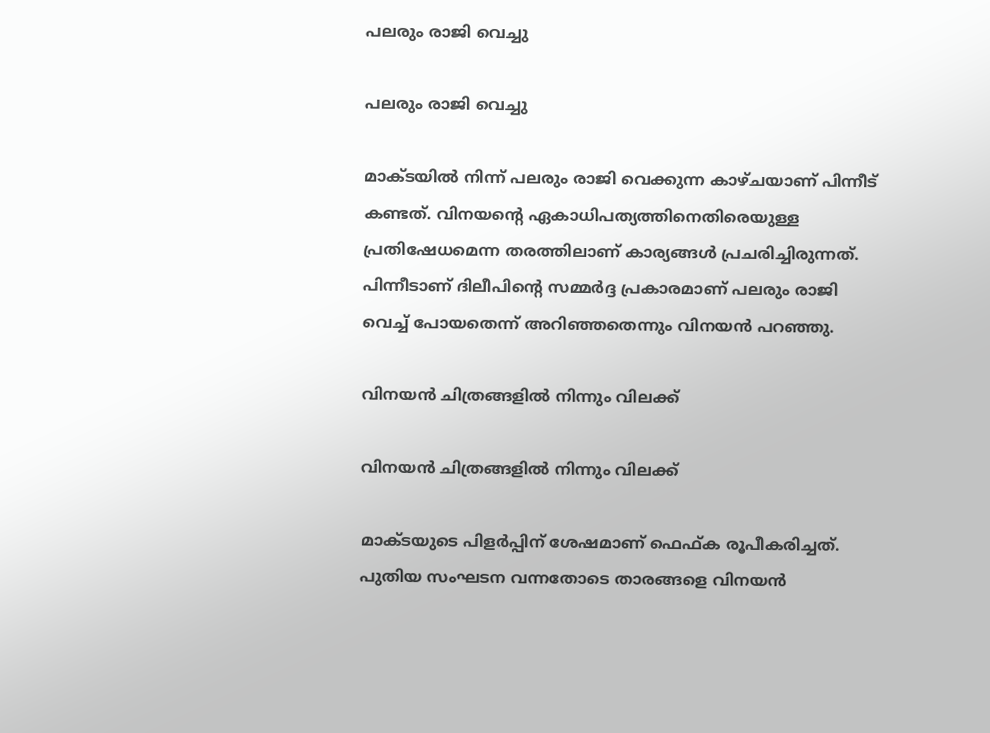പലരും രാജി വെച്ചു

പലരും രാജി വെച്ചു

മാക്ടയില്‍ നിന്ന് പലരും രാജി വെക്കുന്ന കാഴ്ചയാണ് പിന്നീട് കണ്ടത്. വിനയന്റെ ഏകാധിപത്യത്തിനെതിരെയുള്ള പ്രതിഷേധമെന്ന തരത്തിലാണ് കാര്യങ്ങള്‍ പ്രചരിച്ചിരുന്നത്. പിന്നീടാണ് ദിലീപിന്റെ സമ്മര്‍ദ്ദ പ്രകാരമാണ് പലരും രാജി വെച്ച് പോയതെന്ന് അറിഞ്ഞതെന്നും വിനയന്‍ പറഞ്ഞു.

വിനയന്‍ ചിത്രങ്ങളില്‍ നിന്നും വിലക്ക്

വിനയന്‍ ചിത്രങ്ങളില്‍ നിന്നും വിലക്ക്

മാക്ടയുടെ പിളര്‍പ്പിന് ശേഷമാണ് ഫെഫ്ക രൂപീകരിച്ചത്. പുതിയ സംഘടന വന്നതോടെ താരങ്ങളെ വിനയന്‍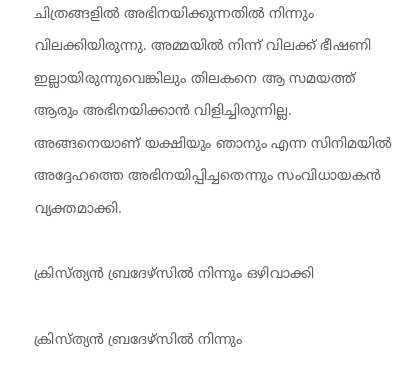ചിത്രങ്ങളില്‍ അഭിനയിക്കുന്നതില്‍ നിന്നും വിലക്കിയിരുന്നു. അമ്മയില്‍ നിന്ന് വിലക്ക് ഭീഷണി ഇല്ലായിരുന്നുവെങ്കിലും തിലകനെ ആ സമയത്ത് ആരും അഭിനയിക്കാന്‍ വിളിച്ചിരുന്നില്ല. അങ്ങനെയാണ് യക്ഷിയും ഞാനും എന്ന സിനിമയില്‍ അദ്ദേഹത്തെ അഭിനയിപ്പിച്ചതെന്നും സംവിധായകന്‍ വ്യക്തമാക്കി.

ക്രിസ്ത്യന്‍ ബ്രദേഴ്‌സില്‍ നിന്നും ഒഴിവാക്കി

ക്രിസ്ത്യന്‍ ബ്രദേഴ്‌സില്‍ നിന്നും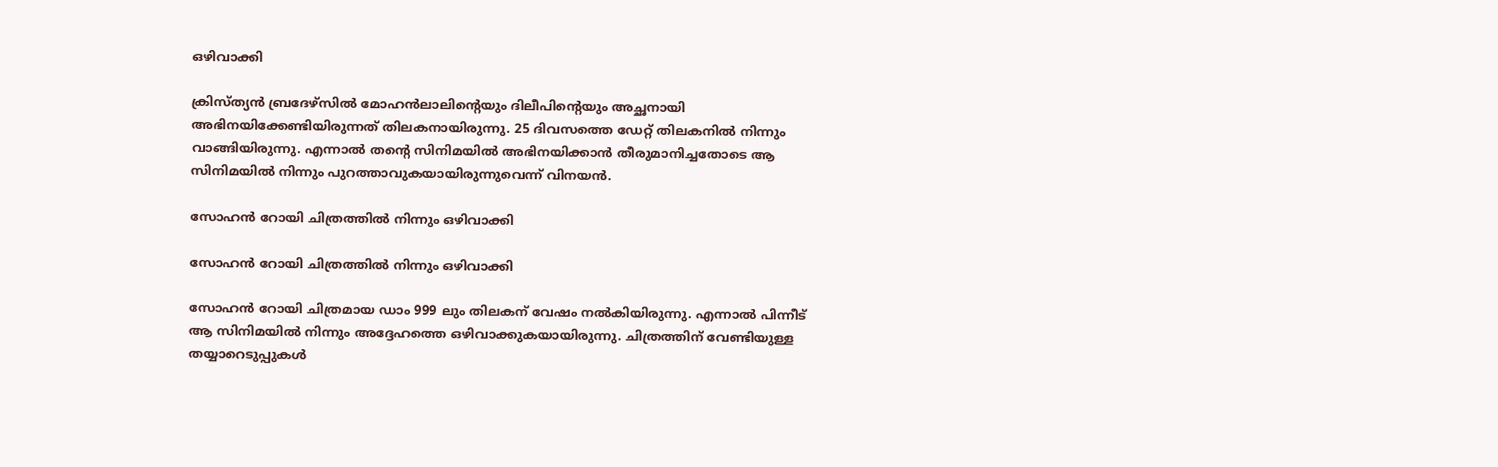ഒഴിവാക്കി

ക്രിസ്ത്യന്‍ ബ്രദേഴ്‌സില്‍ മോഹന്‍ലാലിന്റെയും ദിലീപിന്റെയും അച്ഛനായി അഭിനയിക്കേണ്ടിയിരുന്നത് തിലകനായിരുന്നു. 25 ദിവസത്തെ ഡേറ്റ് തിലകനില്‍ നിന്നും വാങ്ങിയിരുന്നു. എന്നാല്‍ തന്റെ സിനിമയില്‍ അഭിനയിക്കാന്‍ തീരുമാനിച്ചതോടെ ആ സിനിമയില്‍ നിന്നും പുറത്താവുകയായിരുന്നുവെന്ന് വിനയന്‍.

സോഹന്‍ റോയി ചിത്രത്തില്‍ നിന്നും ഒഴിവാക്കി

സോഹന്‍ റോയി ചിത്രത്തില്‍ നിന്നും ഒഴിവാക്കി

സോഹന്‍ റോയി ചിത്രമായ ഡാം 999 ലും തിലകന് വേഷം നല്‍കിയിരുന്നു. എന്നാല്‍ പിന്നീട് ആ സിനിമയില്‍ നിന്നും അദ്ദേഹത്തെ ഒഴിവാക്കുകയായിരുന്നു. ചിത്രത്തിന് വേണ്ടിയുള്ള തയ്യാറെടുപ്പുകള്‍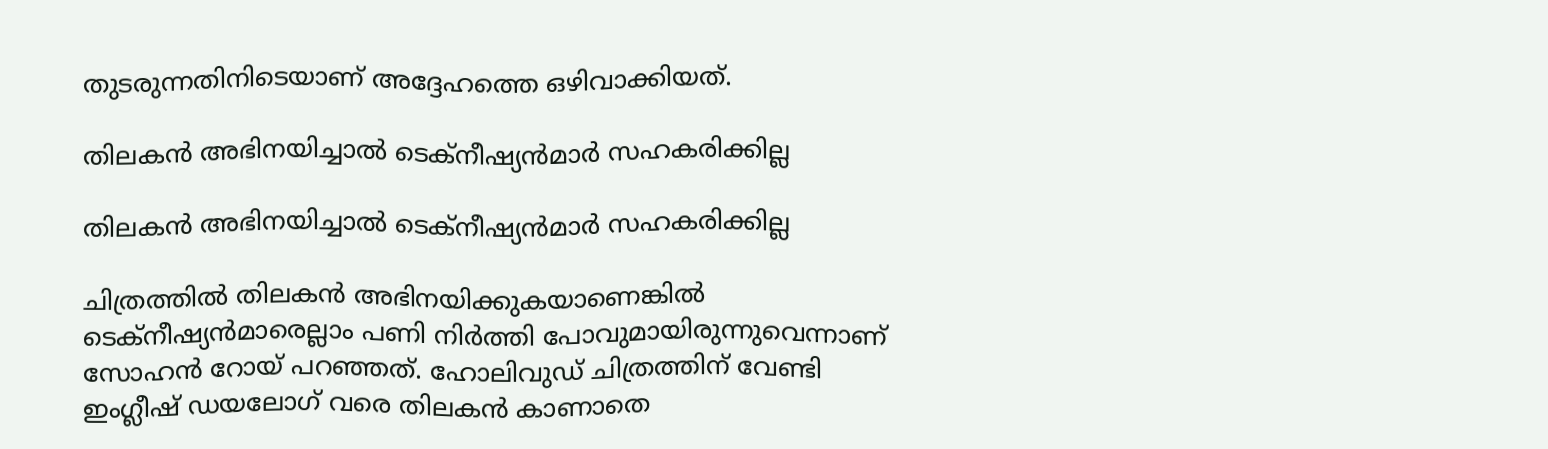തുടരുന്നതിനിടെയാണ് അദ്ദേഹത്തെ ഒഴിവാക്കിയത്.

തിലകന്‍ അഭിനയിച്ചാല്‍ ടെക്‌നീഷ്യന്‍മാര്‍ സഹകരിക്കില്ല

തിലകന്‍ അഭിനയിച്ചാല്‍ ടെക്‌നീഷ്യന്‍മാര്‍ സഹകരിക്കില്ല

ചിത്രത്തില്‍ തിലകന്‍ അഭിനയിക്കുകയാണെങ്കില്‍ ടെക്‌നീഷ്യന്‍മാരെല്ലാം പണി നിര്‍ത്തി പോവുമായിരുന്നുവെന്നാണ് സോഹന്‍ റോയ് പറഞ്ഞത്. ഹോലിവുഡ് ചിത്രത്തിന് വേണ്ടി ഇംഗ്ലീഷ് ഡയലോഗ് വരെ തിലകന്‍ കാണാതെ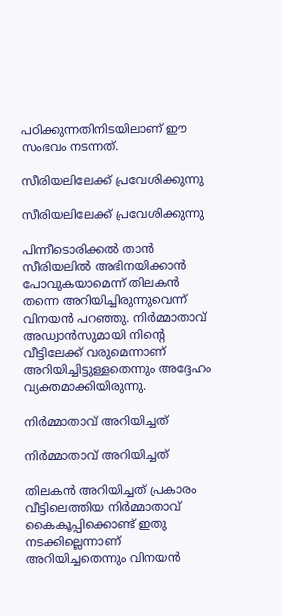പഠിക്കുന്നതിനിടയിലാണ് ഈ സംഭവം നടന്നത്.

സീരിയലിലേക്ക് പ്രവേശിക്കുന്നു

സീരിയലിലേക്ക് പ്രവേശിക്കുന്നു

പിന്നീടൊരിക്കല്‍ താന്‍ സീരിയലില്‍ അഭിനയിക്കാന്‍ പോവുകയാമെന്ന് തിലകന്‍ തന്നെ അറിയിച്ചിരുന്നുവെന്ന് വിനയന്‍ പറഞ്ഞു. നിര്‍മ്മാതാവ് അഡ്വാന്‍സുമായി നിന്റെ വീട്ടിലേക്ക് വരുമെന്നാണ് അറിയിച്ചിട്ടുള്ളതെന്നും അദ്ദേഹം വ്യക്തമാക്കിയിരുന്നു.

നിര്‍മ്മാതാവ് അറിയിച്ചത്

നിര്‍മ്മാതാവ് അറിയിച്ചത്

തിലകന്‍ അറിയിച്ചത് പ്രകാരം വീട്ടിലെത്തിയ നിര്‍മ്മാതാവ് കൈകൂപ്പിക്കൊണ്ട് ഇതു നടക്കില്ലെന്നാണ് അറിയിച്ചതെന്നും വിനയന്‍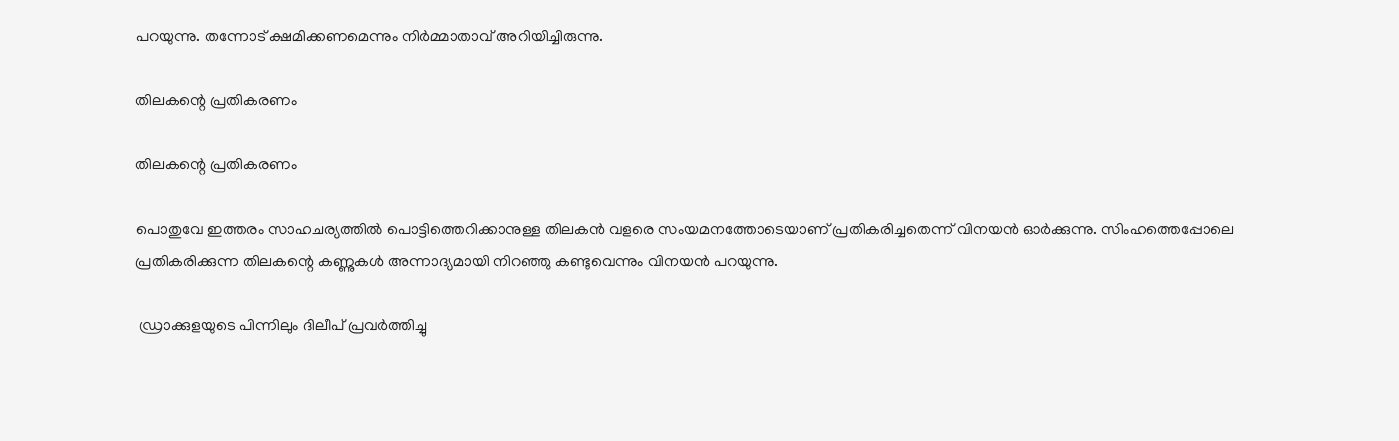പറയുന്നു. തന്നോട് ക്ഷമിക്കണമെന്നും നിര്‍മ്മാതാവ് അറിയിച്ചിരുന്നു.

തിലകന്റെ പ്രതികരണം

തിലകന്റെ പ്രതികരണം

പൊതുവേ ഇത്തരം സാഹചര്യത്തില്‍ പൊട്ടിത്തെറിക്കാനുള്ള തിലകന്‍ വളരെ സംയമനത്തോടെയാണ് പ്രതികരിച്ചതെന്ന് വിനയന്‍ ഓര്‍ക്കുന്നു. സിംഹത്തെപ്പോലെ പ്രതികരിക്കുന്ന തിലകന്റെ കണ്ണുകള്‍ അന്നാദ്യമായി നിറഞ്ഞു കണ്ടുവെന്നും വിനയന്‍ പറയുന്നു.

 ഡ്രാക്കുളയുടെ പിന്നിലും ദിലീപ് പ്രവര്‍ത്തിച്ചു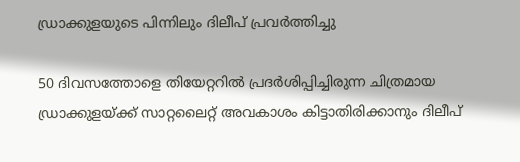ഡ്രാക്കുളയുടെ പിന്നിലും ദിലീപ് പ്രവര്‍ത്തിച്ചു

50 ദിവസത്തോളെ തിയേറ്ററില്‍ പ്രദര്‍ശിപ്പിച്ചിരുന്ന ചിത്രമായ ഡ്രാക്കുളയ്ക്ക് സാറ്റലൈറ്റ് അവകാശം കിട്ടാതിരിക്കാനും ദിലീപ്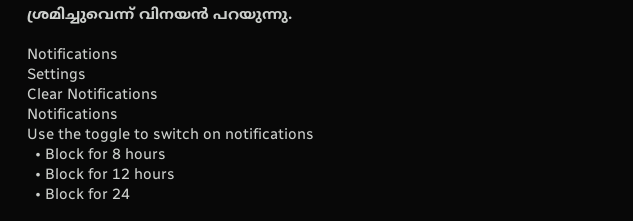ശ്രമിച്ചുവെന്ന് വിനയന്‍ പറയുന്നു.

Notifications
Settings
Clear Notifications
Notifications
Use the toggle to switch on notifications
  • Block for 8 hours
  • Block for 12 hours
  • Block for 24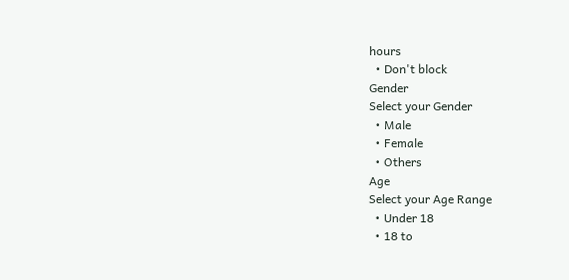hours
  • Don't block
Gender
Select your Gender
  • Male
  • Female
  • Others
Age
Select your Age Range
  • Under 18
  • 18 to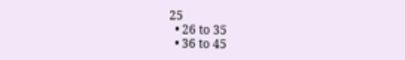25
  • 26 to 35
  • 36 to 45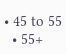• 45 to 55
  • 55+